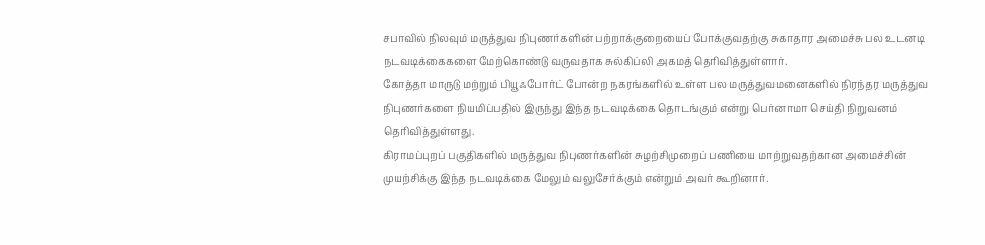சபாவில் நிலவும் மருத்துவ நிபுணர்களின் பற்றாக்குறையைப் போக்குவதற்கு சுகாதார அமைச்சு பல உடனடி நடவடிக்கைகளை மேற்கொண்டு வருவதாக சுல்கிப்லி அகமத் தெரிவித்துள்ளார்.
கோத்தா மாருடு மற்றும் பியூஃபோர்ட் போன்ற நகரங்களில் உள்ள பல மருத்துவமனைகளில் நிரந்தர மருத்துவ நிபுணர்களை நியமிப்பதில் இருந்து இந்த நடவடிக்கை தொடங்கும் என்று பெர்னாமா செய்தி நிறுவனம் தெரிவித்துள்ளது.
கிராமப்புறப் பகுதிகளில் மருத்துவ நிபுணர்களின் சுழற்சிமுறைப் பணியை மாற்றுவதற்கான அமைச்சின் முயற்சிக்கு இந்த நடவடிக்கை மேலும் வலுசேர்க்கும் என்றும் அவர் கூறினார்.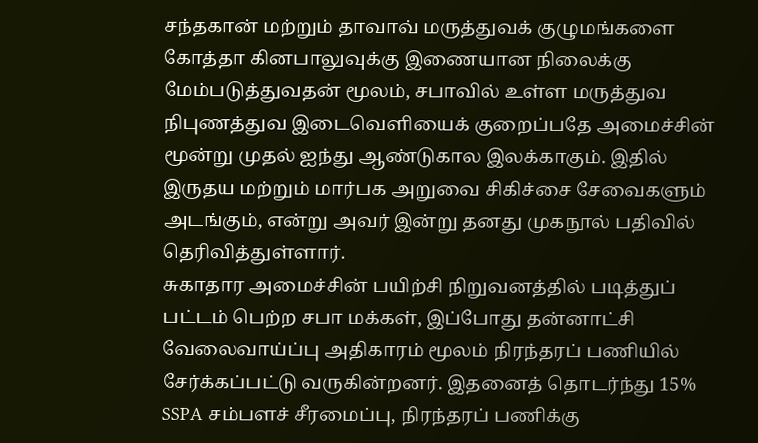சந்தகான் மற்றும் தாவாவ் மருத்துவக் குழுமங்களை கோத்தா கினபாலுவுக்கு இணையான நிலைக்கு மேம்படுத்துவதன் மூலம், சபாவில் உள்ள மருத்துவ நிபுணத்துவ இடைவெளியைக் குறைப்பதே அமைச்சின் மூன்று முதல் ஐந்து ஆண்டுகால இலக்காகும். இதில் இருதய மற்றும் மார்பக அறுவை சிகிச்சை சேவைகளும் அடங்கும், என்று அவர் இன்று தனது முகநூல் பதிவில் தெரிவித்துள்ளார்.
சுகாதார அமைச்சின் பயிற்சி நிறுவனத்தில் படித்துப் பட்டம் பெற்ற சபா மக்கள், இப்போது தன்னாட்சி வேலைவாய்ப்பு அதிகாரம் மூலம் நிரந்தரப் பணியில் சேர்க்கப்பட்டு வருகின்றனர். இதனைத் தொடர்ந்து 15% SSPA சம்பளச் சீரமைப்பு, நிரந்தரப் பணிக்கு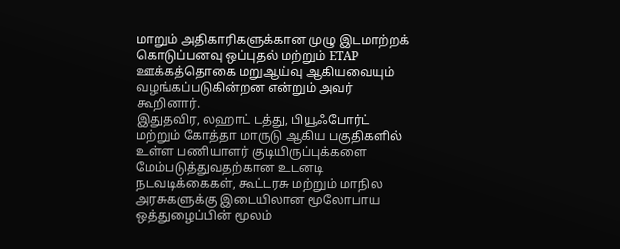மாறும் அதிகாரிகளுக்கான முழு இடமாற்றக் கொடுப்பனவு ஒப்புதல் மற்றும் ETAP ஊக்கத்தொகை மறுஆய்வு ஆகியவையும் வழங்கப்படுகின்றன என்றும் அவர் கூறினார்.
இதுதவிர, லஹாட் டத்து, பியூஃபோர்ட் மற்றும் கோத்தா மாருடு ஆகிய பகுதிகளில் உள்ள பணியாளர் குடியிருப்புக்களை மேம்படுத்துவதற்கான உடனடி நடவடிக்கைகள், கூட்டரசு மற்றும் மாநில அரசுகளுக்கு இடையிலான மூலோபாய ஒத்துழைப்பின் மூலம்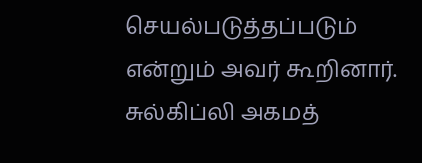செயல்படுத்தப்படும் என்றும் அவர் கூறினார்.
சுல்கிப்லி அகமத்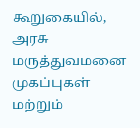கூறுகையில், அரசு மருத்துவமனை முகப்புகள் மற்றும்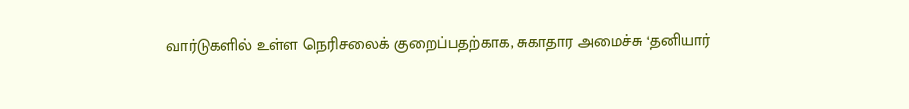வார்டுகளில் உள்ள நெரிசலைக் குறைப்பதற்காக, சுகாதார அமைச்சு ‘தனியார்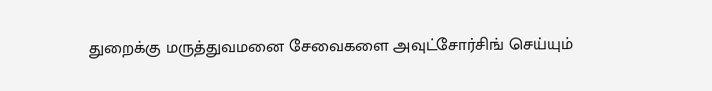துறைக்கு மருத்துவமனை சேவைகளை அவுட்சோர்சிங் செய்யும்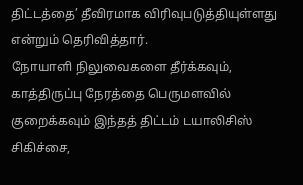திட்டத்தை’ தீவிரமாக விரிவுபடுத்தியுள்ளது என்றும் தெரிவித்தார்.
நோயாளி நிலுவைகளை தீர்க்கவும், காத்திருப்பு நேரத்தை பெருமளவில் குறைக்கவும் இந்தத் திட்டம் டயாலிசிஸ் சிகிச்சை,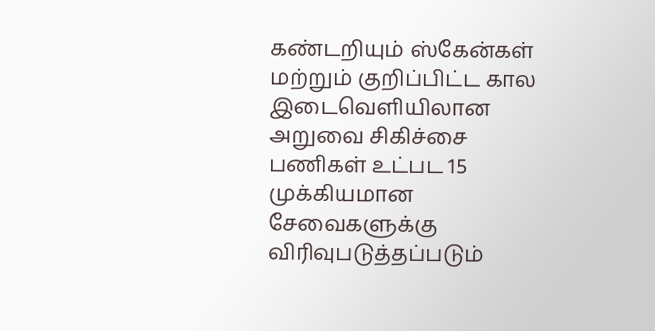கண்டறியும் ஸ்கேன்கள் மற்றும் குறிப்பிட்ட கால இடைவெளியிலான அறுவை சிகிச்சை பணிகள் உட்பட 15 முக்கியமான சேவைகளுக்கு விரிவுபடுத்தப்படும்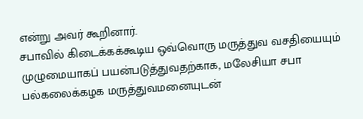என்று அவர் கூறினார்.
சபாவில் கிடைக்கக்கூடிய ஒவ்வொரு மருத்துவ வசதியையும் முழுமையாகப் பயன்படுத்துவதற்காக, மலேசியா சபா பல்கலைக்கழக மருத்துவமனையுடன்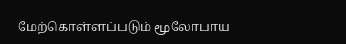மேற்கொள்ளப்படும் மூலோபாய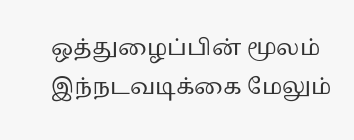ஒத்துழைப்பின் மூலம் இந்நடவடிக்கை மேலும்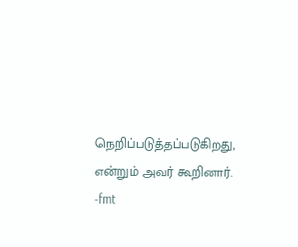நெறிப்படுத்தப்படுகிறது, என்றும் அவர் கூறினார்.
-fmt